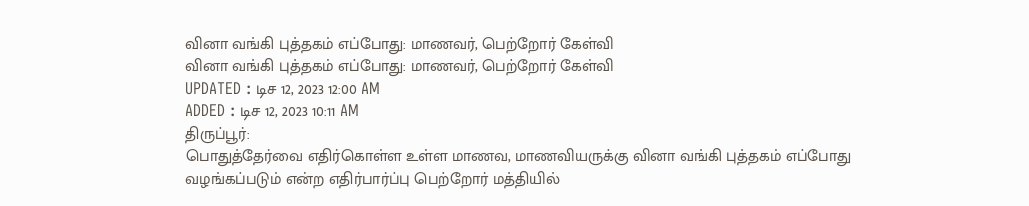வினா வங்கி புத்தகம் எப்போது: மாணவர், பெற்றோர் கேள்வி
வினா வங்கி புத்தகம் எப்போது: மாணவர், பெற்றோர் கேள்வி
UPDATED : டிச 12, 2023 12:00 AM
ADDED : டிச 12, 2023 10:11 AM
திருப்பூர்:
பொதுத்தேர்வை எதிர்கொள்ள உள்ள மாணவ, மாணவியருக்கு வினா வங்கி புத்தகம் எப்போது வழங்கப்படும் என்ற எதிர்பார்ப்பு பெற்றோர் மத்தியில்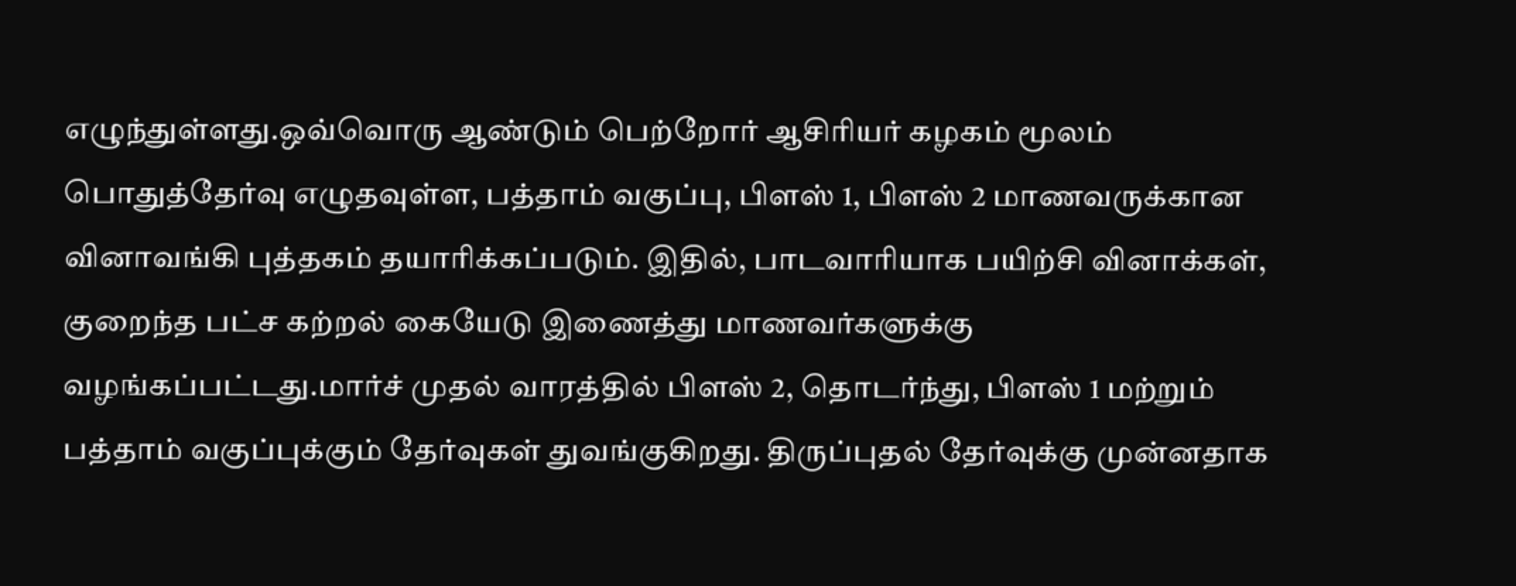எழுந்துள்ளது.ஒவ்வொரு ஆண்டும் பெற்றோர் ஆசிரியர் கழகம் மூலம் பொதுத்தேர்வு எழுதவுள்ள, பத்தாம் வகுப்பு, பிளஸ் 1, பிளஸ் 2 மாணவருக்கான வினாவங்கி புத்தகம் தயாரிக்கப்படும். இதில், பாடவாரியாக பயிற்சி வினாக்கள், குறைந்த பட்ச கற்றல் கையேடு இணைத்து மாணவர்களுக்கு வழங்கப்பட்டது.மார்ச் முதல் வாரத்தில் பிளஸ் 2, தொடர்ந்து, பிளஸ் 1 மற்றும் பத்தாம் வகுப்புக்கும் தேர்வுகள் துவங்குகிறது. திருப்புதல் தேர்வுக்கு முன்னதாக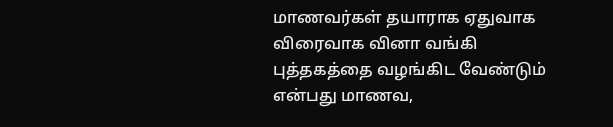மாணவர்கள் தயாராக ஏதுவாக விரைவாக வினா வங்கி புத்தகத்தை வழங்கிட வேண்டும் என்பது மாணவ,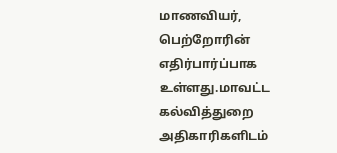மாணவியர், பெற்றோரின் எதிர்பார்ப்பாக உள்ளது.மாவட்ட கல்வித்துறை அதிகாரிகளிடம்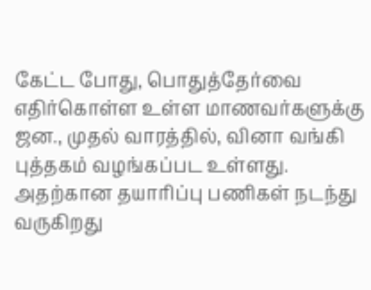கேட்ட போது, பொதுத்தேர்வை எதிர்கொள்ள உள்ள மாணவர்களுக்கு ஜன., முதல் வாரத்தில், வினா வங்கி புத்தகம் வழங்கப்பட உள்ளது. அதற்கான தயாரிப்பு பணிகள் நடந்து வருகிறது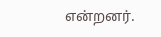என்றனர்.